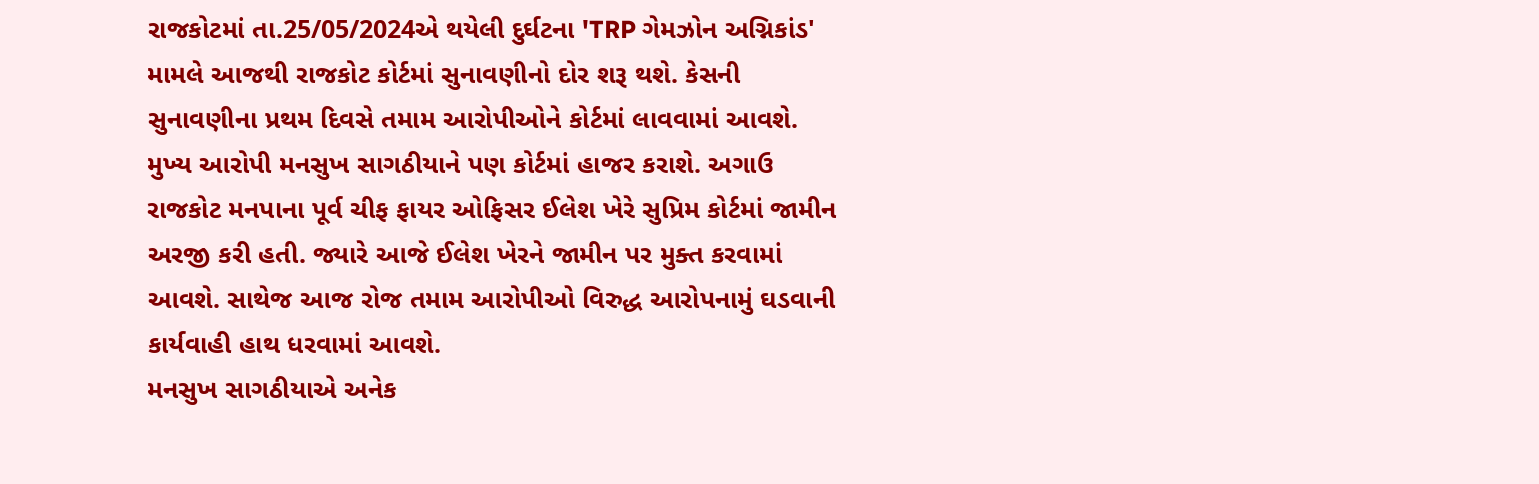રાજકોટમાં તા.25/05/2024એ થયેલી દુર્ઘટના 'TRP ગેમઝોન અગ્નિકાંડ' મામલે આજથી રાજકોટ કોર્ટમાં સુનાવણીનો દોર શરૂ થશે. કેસની સુનાવણીના પ્રથમ દિવસે તમામ આરોપીઓને કોર્ટમાં લાવવામાં આવશે. મુખ્ય આરોપી મનસુખ સાગઠીયાને પણ કોર્ટમાં હાજર કરાશે. અગાઉ રાજકોટ મનપાના પૂર્વ ચીફ ફાયર ઓફિસર ઈલેશ ખેરે સુપ્રિમ કોર્ટમાં જામીન અરજી કરી હતી. જ્યારે આજે ઈલેશ ખેરને જામીન પર મુક્ત કરવામાં આવશે. સાથેજ આજ રોજ તમામ આરોપીઓ વિરુદ્ધ આરોપનામું ઘડવાની કાર્યવાહી હાથ ધરવામાં આવશે.
મનસુખ સાગઠીયાએ અનેક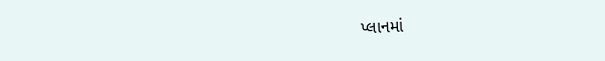પ્લાનમાં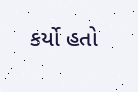કર્યો હતો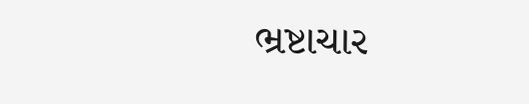ભ્રષ્ટાચાર